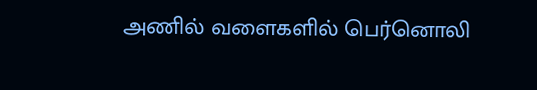அணில் வளைகளில் பெர்னொலி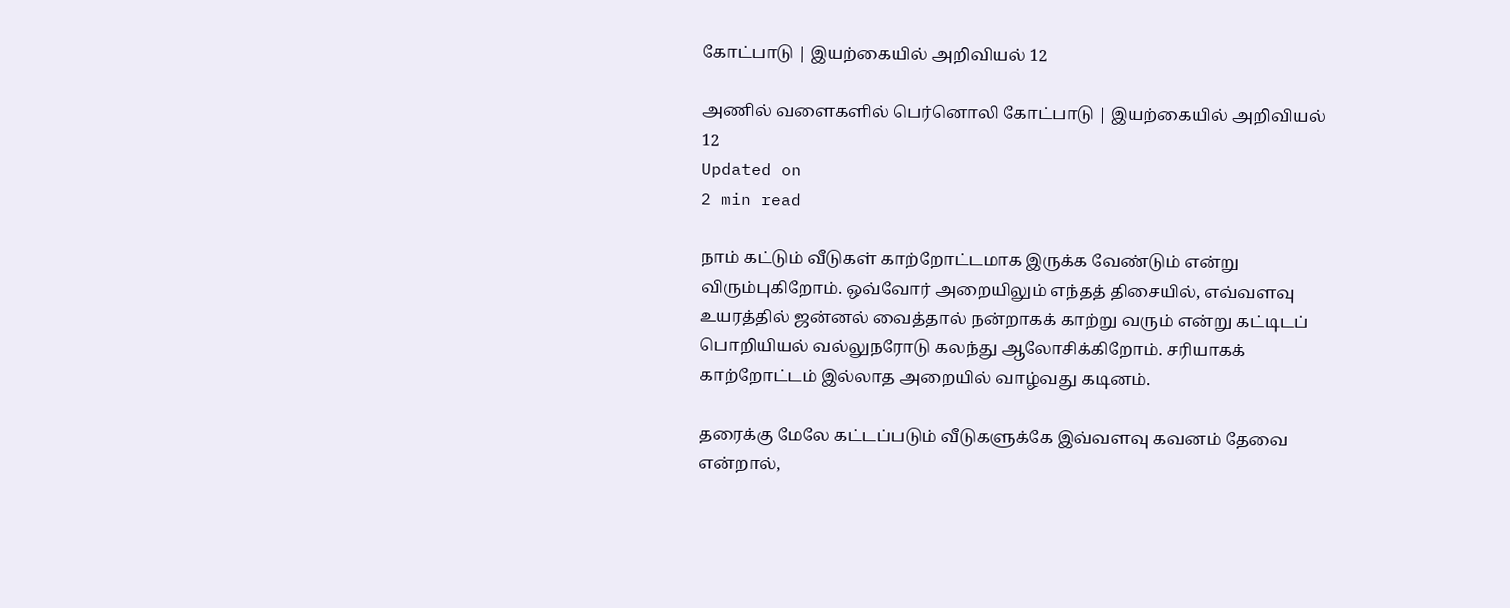கோட்பாடு | இயற்கையில் அறிவியல் 12

அணில் வளைகளில் பெர்னொலி கோட்பாடு | இயற்கையில் அறிவியல் 12
Updated on
2 min read

நாம் கட்டும் வீடுகள் காற்றோட்டமாக இருக்க வேண்டும் என்று விரும்புகிறோம். ஒவ்வோர் அறையிலும் எந்தத் திசையில், எவ்வளவு உயரத்தில் ஜன்னல் வைத்தால் நன்றாகக் காற்று வரும் என்று கட்டிடப் பொறியியல் வல்லுநரோடு கலந்து ஆலோசிக்கிறோம். சரியாகக் காற்றோட்டம் இல்லாத அறையில் வாழ்வது கடினம்.

தரைக்கு மேலே கட்டப்படும் வீடுகளுக்கே இவ்வளவு கவனம் தேவை என்றால்,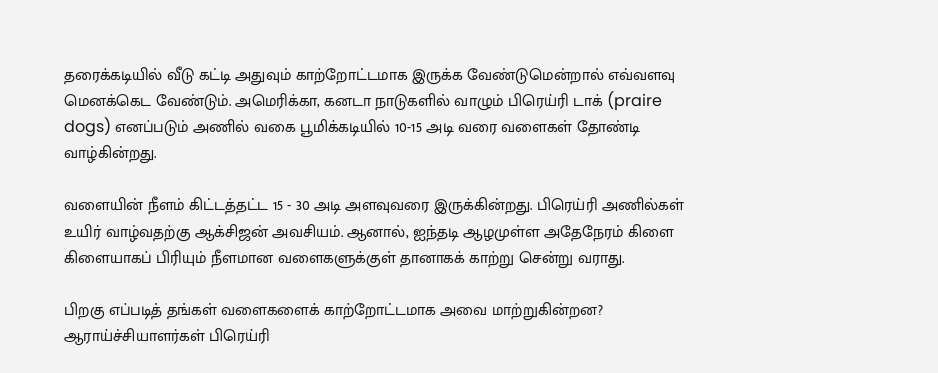தரைக்கடியில் வீடு கட்டி அதுவும் காற்றோட்டமாக இருக்க வேண்டுமென்றால் எவ்வளவு மெனக்கெட வேண்டும். அமெரிக்கா, கனடா நாடுகளில் வாழும் பிரெய்ரி டாக் (praire dogs) எனப்படும் அணில் வகை பூமிக்கடியில் 10-15 அடி வரை வளைகள் தோண்டி வாழ்கின்றது.

வளையின் நீளம் கிட்டத்தட்ட 15 - 30 அடி அளவுவரை இருக்கின்றது. பிரெய்ரி அணில்கள் உயிர் வாழ்வதற்கு ஆக்சிஜன் அவசியம். ஆனால், ஐந்தடி ஆழமுள்ள அதேநேரம் கிளை கிளையாகப் பிரியும் நீளமான வளைகளுக்குள் தானாகக் காற்று சென்று வராது.

பிறகு எப்படித் தங்கள் வளைகளைக் காற்றோட்டமாக அவை மாற்றுகின்றன? ஆராய்ச்சியாளர்கள் பிரெய்ரி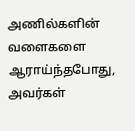அணில்களின் வளைகளை ஆராய்ந்தபோது, அவர்கள்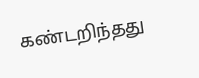கண்டறிந்தது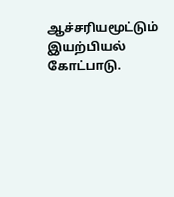ஆச்சரியமூட்டும் இயற்பியல் கோட்பாடு.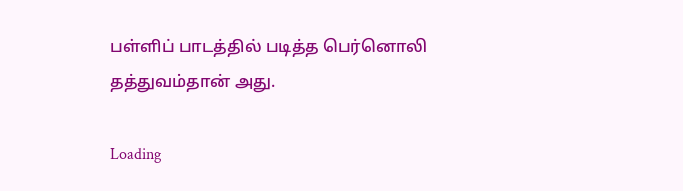பள்ளிப் பாடத்தில் படித்த பெர்னொலி தத்துவம்தான் அது.

Loading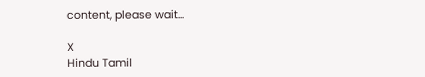content, please wait...

X
Hindu Tamil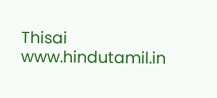Thisai
www.hindutamil.in